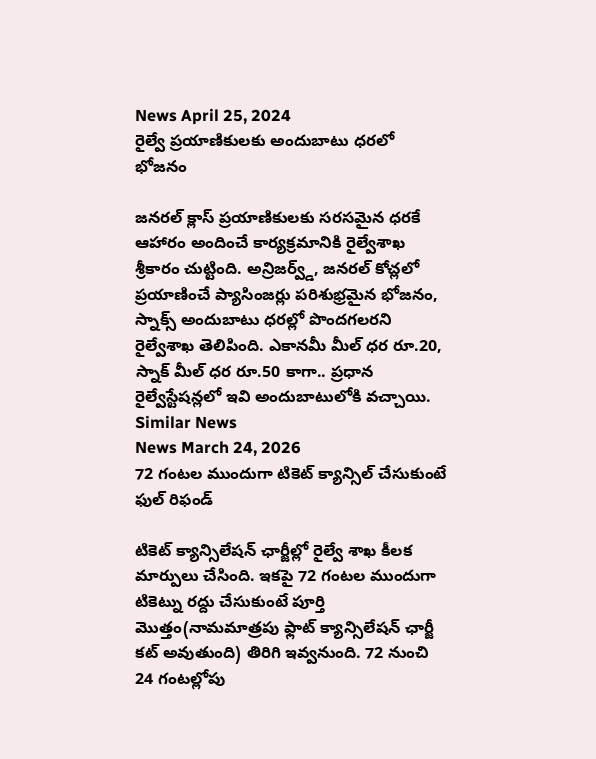News April 25, 2024
రైల్వే ప్రయాణికులకు అందుబాటు ధరలో భోజనం

జనరల్ క్లాస్ ప్రయాణికులకు సరసమైన ధరకే ఆహారం అందించే కార్యక్రమానికి రైల్వేశాఖ శ్రీకారం చుట్టింది. అన్రిజర్వ్డ్, జనరల్ కోచ్లలో ప్రయాణించే ప్యాసింజర్లు పరిశుభ్రమైన భోజనం, స్నాక్స్ అందుబాటు ధరల్లో పొందగలరని రైల్వేశాఖ తెలిపింది. ఎకానమీ మీల్ ధర రూ.20, స్నాక్ మీల్ ధర రూ.50 కాగా.. ప్రధాన రైల్వేస్టేషన్లలో ఇవి అందుబాటులోకి వచ్చాయి.
Similar News
News March 24, 2026
72 గంటల ముందుగా టికెట్ క్యాన్సిల్ చేసుకుంటే ఫుల్ రిఫండ్

టికెట్ క్యాన్సిలేషన్ ఛార్జీల్లో రైల్వే శాఖ కీలక మార్పులు చేసింది. ఇకపై 72 గంటల ముందుగా టికెట్ను రద్దు చేసుకుంటే పూర్తి మొత్తం(నామమాత్రపు ఫ్లాట్ క్యాన్సిలేషన్ ఛార్జీ కట్ అవుతుంది) తిరిగి ఇవ్వనుంది. 72 నుంచి 24 గంటల్లోపు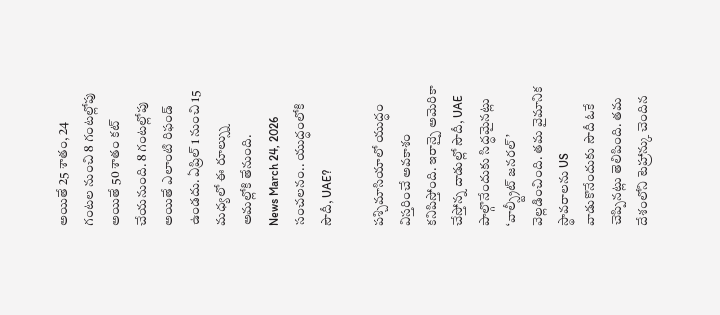అయితే 25 శాతం, 24 గంటల నుంచి 8 గంటల్లోపు అయితే 50 శాతం కట్ చేయనుంది. 8 గంటల్లోపు అయితే ఎలాంటి రిఫండ్ ఉండదు. ఏప్రిల్ 1 నుంచి 15 మధ్యలో ఈ రూల్స్ను అమల్లోకి తేనుంది.
News March 24, 2026
సంచలనం.. యుద్ధంలోకి సౌదీ, UAE?

పశ్చిమాసియాలో యుద్ధం విస్తరించే అవకాశం కనిపిస్తోంది. ఇరాన్పై అమెరికా చేస్తోన్న దాడుల్లో సౌదీ, UAE పాల్గొనేందుకు సిద్ధమైనట్లు ‘వాల్స్ట్రీట్ జనరల్’ వెల్లడించింది. తమ వైమానిక స్థావరాలను US వాడుకొనేందుకు సౌదీ ఓకే చెప్పినట్లు తెలిపింది. తమ దేశంలోని టెహ్రాన్కు చెందిన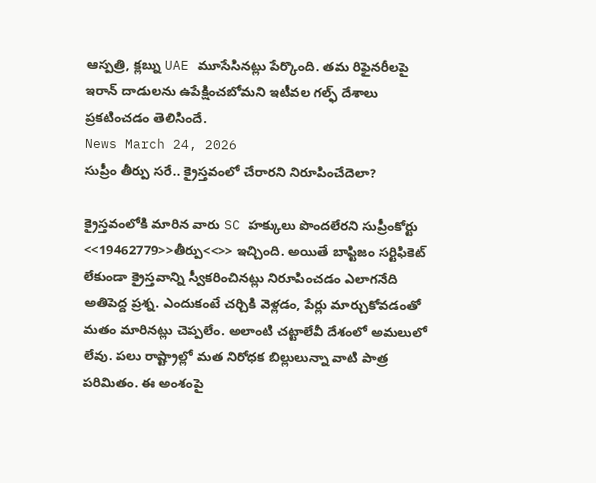ఆస్పత్రి, క్లబ్ను UAE మూసేసినట్లు పేర్కొంది. తమ రిఫైనరీలపై ఇరాన్ దాడులను ఉపేక్షించబోమని ఇటీవల గల్ఫ్ దేశాలు ప్రకటించడం తెలిసిందే.
News March 24, 2026
సుప్రీం తీర్పు సరే.. క్రైస్తవంలో చేరారని నిరూపించేదెలా?

క్రైస్తవంలోకి మారిన వారు SC హక్కులు పొందలేరని సుప్రీంకోర్టు <<19462779>>తీర్పు<<>> ఇచ్చింది. అయితే బాప్టిజం సర్టిఫికెట్ లేకుండా క్రైస్తవాన్ని స్వీకరించినట్లు నిరూపించడం ఎలాగనేది అతిపెద్ద ప్రశ్న. ఎందుకంటే చర్చికి వెళ్లడం, పేర్లు మార్చుకోవడంతో మతం మారినట్లు చెప్పలేం. అలాంటి చట్టాలేవీ దేశంలో అమలులో లేవు. పలు రాష్ట్రాల్లో మత నిరోధక బిల్లులున్నా వాటి పాత్ర పరిమితం. ఈ అంశంపై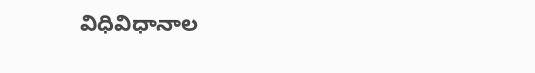విధివిధానాల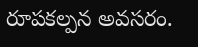రూపకల్పన అవసరం.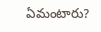ఏమంటారు?